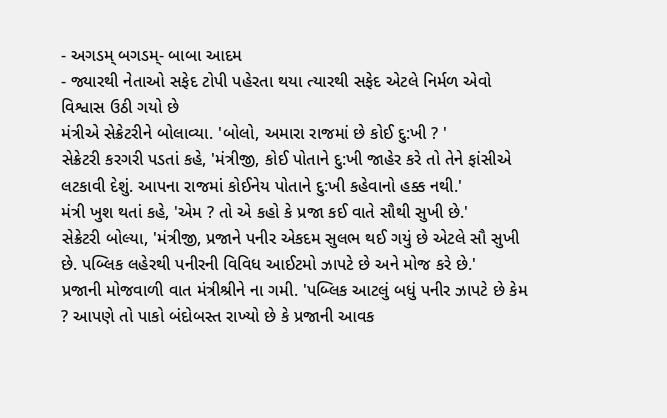- અગડમ્ બગડમ્- બાબા આદમ
- જ્યારથી નેતાઓ સફેદ ટોપી પહેરતા થયા ત્યારથી સફેદ એટલે નિર્મળ એવો વિશ્વાસ ઉઠી ગયો છે
મંત્રીએ સેક્રેટરીને બોલાવ્યા. 'બોલો, અમારા રાજમાં છે કોઈ દુ:ખી ? '
સેક્રેટરી કરગરી પડતાં કહે, 'મંત્રીજી, કોઈ પોતાને દુ:ખી જાહેર કરે તો તેને ફાંસીએ લટકાવી દેશું. આપના રાજમાં કોઈનેય પોતાને દુ:ખી કહેવાનો હક્ક નથી.'
મંત્રી ખુશ થતાં કહે, 'એમ ? તો એ કહો કે પ્રજા કઈ વાતે સૌથી સુખી છે.'
સેક્રેટરી બોલ્યા, 'મંત્રીજી, પ્રજાને પનીર એકદમ સુલભ થઈ ગયું છે એટલે સૌ સુખી છે. પબ્લિક લહેરથી પનીરની વિવિધ આઈટમો ઝાપટે છે અને મોજ કરે છે.'
પ્રજાની મોજવાળી વાત મંત્રીશ્રીને ના ગમી. 'પબ્લિક આટલું બધું પનીર ઝાપટે છે કેમ ? આપણે તો પાકો બંદોબસ્ત રાખ્યો છે કે પ્રજાની આવક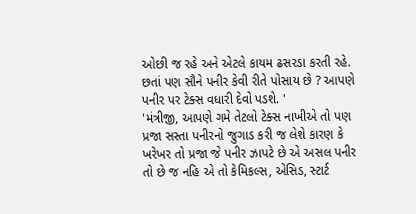ઓછી જ રહે અને એટલે કાયમ ઢસરડા કરતી રહે. છતાં પણ સૌને પનીર કેવી રીતે પોસાય છે ? આપણે પનીર પર ટેક્સ વધારી દેવો પડશે. '
'મંત્રીજી, આપણે ગમે તેટલો ટેક્સ નાખીએ તો પણ પ્રજા સસ્તા પનીરનો જુગાડ કરી જ લેશે કારણ કે ખરેખર તો પ્રજા જે પનીર ઝાપટે છે એ અસલ પનીર તો છે જ નહિ એ તો કેમિકલ્સ, એસિડ, સ્ટાર્ટ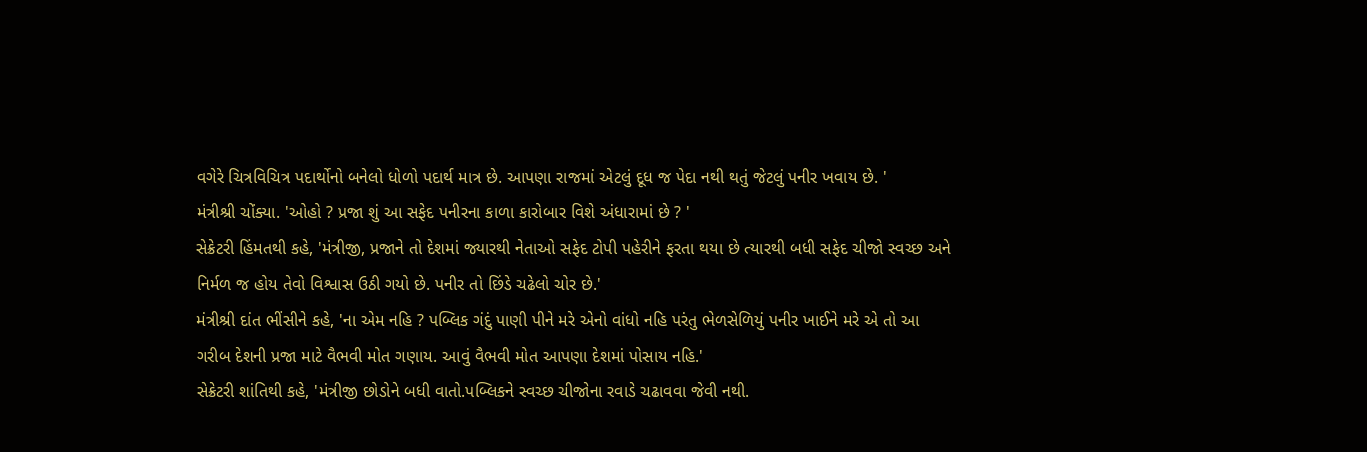વગેરે ચિત્રવિચિત્ર પદાર્થોનો બનેલો ધોળો પદાર્થ માત્ર છે. આપણા રાજમાં એટલું દૂધ જ પેદા નથી થતું જેટલું પનીર ખવાય છે. '
મંત્રીશ્રી ચોંક્યા. 'ઓહો ? પ્રજા શું આ સફેદ પનીરના કાળા કારોબાર વિશે અંધારામાં છે ? '
સેક્રેટરી હિંમતથી કહે, 'મંત્રીજી, પ્રજાને તો દેશમાં જ્યારથી નેતાઓ સફેદ ટોપી પહેરીને ફરતા થયા છે ત્યારથી બધી સફેદ ચીજો સ્વચ્છ અને નિર્મળ જ હોય તેવો વિશ્વાસ ઉઠી ગયો છે. પનીર તો છિંડે ચઢેલો ચોર છે.'
મંત્રીશ્રી દાંત ભીંસીને કહે, 'ના એમ નહિ ? પબ્લિક ગંદું પાણી પીને મરે એનો વાંધો નહિ પરંતુ ભેળસેળિયું પનીર ખાઈને મરે એ તો આ ગરીબ દેશની પ્રજા માટે વૈભવી મોત ગણાય. આવું વૈભવી મોત આપણા દેશમાં પોસાય નહિ.'
સેક્રેટરી શાંતિથી કહે, 'મંત્રીજી છોડોને બધી વાતો.પબ્લિકને સ્વચ્છ ચીજોના રવાડે ચઢાવવા જેવી નથી.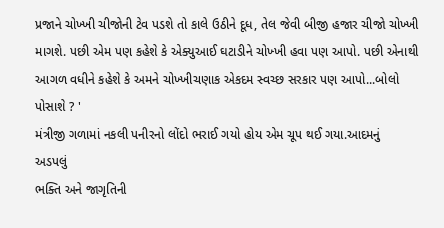પ્રજાને ચોખ્ખી ચીજોની ટેવ પડશે તો કાલે ઉઠીને દૂધ, તેલ જેવી બીજી હજાર ચીજો ચોખ્ખી માગશે. પછી એમ પણ કહેશે કે એક્યુઆઈ ઘટાડીને ચોખ્ખી હવા પણ આપો. પછી એનાથી આગળ વધીને કહેશે કે અમને ચોખ્ખીચણાક એકદમ સ્વચ્છ સરકાર પણ આપો...બોલો પોસાશે ? '
મંત્રીજી ગળામાં નકલી પનીરનો લોંદો ભરાઈ ગયો હોય એમ ચૂપ થઈ ગયા.આદમનું
અડપલું
ભક્તિ અને જાગૃતિની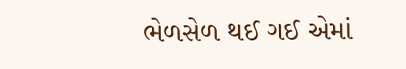ભેળસેળ થઈ ગઈ એમાં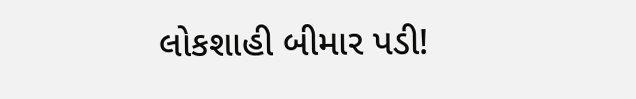લોકશાહી બીમાર પડી!